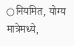○नियमित, योग्य मात्रेमध्ये,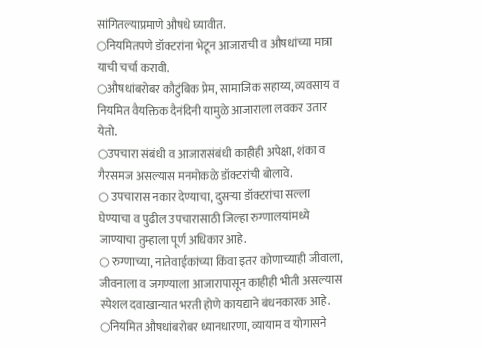सांगितल्याप्रमाणे औषधे घ्यावीत.
○नियमितपणे डॉक्टरांना भेटून आजाराची व औषधांच्या मात्रा याची चर्चा करावी.
○औषधांबरोबर कौटुंबिक प्रेम, सामाजिक सहाय्य, व्यवसाय व नियमित वैयक्तिक दैनंदिनी यामुळे आजाराला लवकर उतार येतो.
○उपचारा संबंधी व आजारासंबंधी काहीही अपेक्षा, शंका व गैरसमज असल्यास मनमोकळे डॉक्टरांची बोलावे.
○ उपचारास नकार देण्याचा, दुसऱ्या डॉक्टरांचा सल्ला घेण्याचा व पुढील उपचारासाठी जिल्हा रुग्णालयांमध्ये जाण्याचा तुम्हाला पूर्ण अधिकार आहे.
○ रुग्णाच्या, नातेवाईकांच्या किंवा इतर कोणाच्याही जीवाला, जीवनाला व जगण्याला आजारापासून काहीही भीती असल्यास स्पेशल दवाखान्यात भरती होणे कायद्याने बंधनकारक आहे.
○नियमित औषधांबरोबर ध्यानधारणा, व्यायाम व योगासने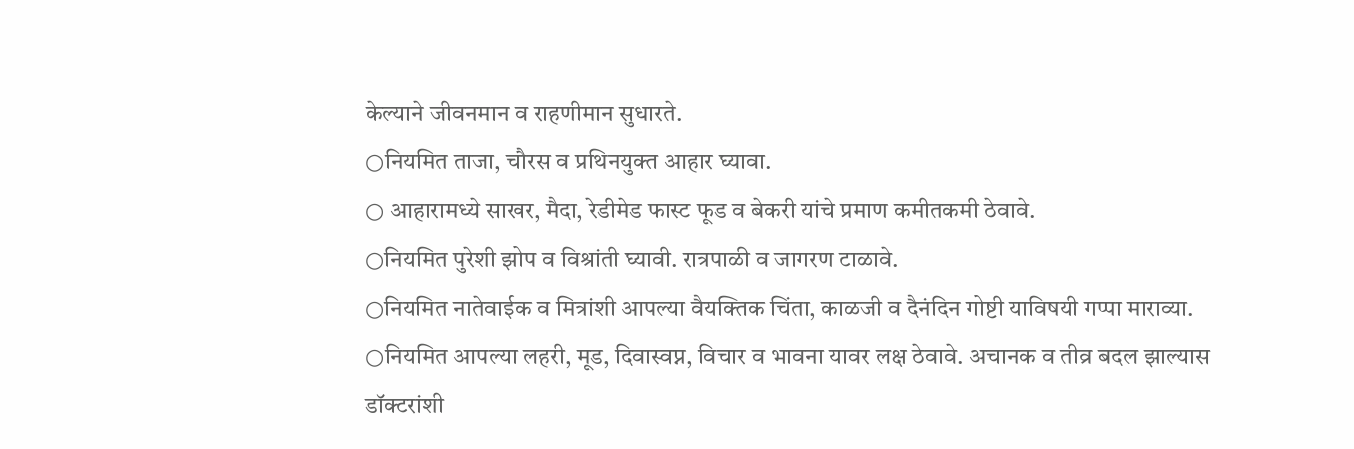केल्याने जीवनमान व राहणीमान सुधारते.
○नियमित ताजा, चौरस व प्रथिनयुक्त आहार घ्यावा.
○ आहारामध्ये साखर, मैदा, रेडीमेड फास्ट फूड व बेकरी यांचे प्रमाण कमीतकमी ठेवावे.
○नियमित पुरेशी झोप व विश्रांती घ्यावी. रात्रपाळी व जागरण टाळावे.
○नियमित नातेवाईक व मित्रांशी आपल्या वैयक्तिक चिंता, काळजी व दैनंदिन गोष्टी याविषयी गप्पा माराव्या.
○नियमित आपल्या लहरी, मूड, दिवास्वप्न, विचार व भावना यावर लक्ष ठेवावे. अचानक व तीव्र बदल झाल्यास डॉक्टरांशी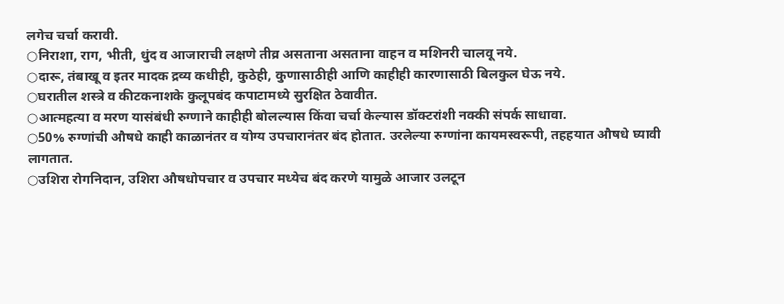लगेच चर्चा करावी.
○निराशा, राग, भीती, धुंद व आजाराची लक्षणे तीव्र असताना असताना वाहन व मशिनरी चालवू नये.
○दारू, तंबाखू व इतर मादक द्रव्य कधीही, कुठेही, कुणासाठीही आणि काहीही कारणासाठी बिलकुल घेऊ नये.
○घरातील शस्त्रे व कीटकनाशके कुलूपबंद कपाटामध्ये सुरक्षित ठेवावीत.
○आत्महत्या व मरण यासंबंधी रुग्णाने काहीही बोलल्यास किंवा चर्चा केल्यास डॉक्टरांशी नक्की संपर्क साधावा.
○50% रुग्णांची औषधे काही काळानंतर व योग्य उपचारानंतर बंद होतात. उरलेल्या रुग्णांना कायमस्वरूपी, तहहयात औषधे घ्यावी लागतात.
○उशिरा रोगनिदान, उशिरा औषधोपचार व उपचार मध्येच बंद करणे यामुळे आजार उलटून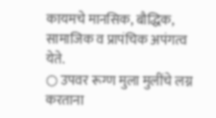कायमचे मानसिक, बौद्धिक, सामाजिक व प्रापंचिक अपंगत्व येते.
○ उपवर रूग्ण मुला मुलींचे लग्न करताना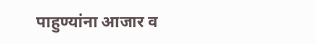पाहुण्यांना आजार व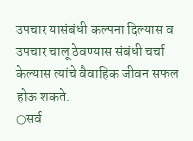उपचार यासंबंधी कल्पना दिल्यास व उपचार चालू ठेवण्यास संबंधी चर्चा केल्यास त्यांचे वैवाहिक जीवन सफल होऊ शकते.
○सर्व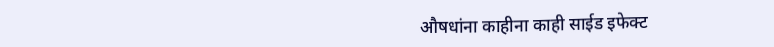औषधांना काहीना काही साईड इफेक्ट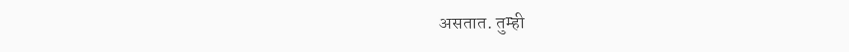असतात. तुम्ही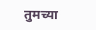तुमच्या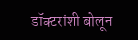डॉक्टरांशी बोलून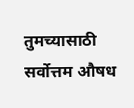तुमच्यासाठी सर्वोत्तम औषध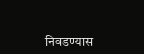निवडण्यास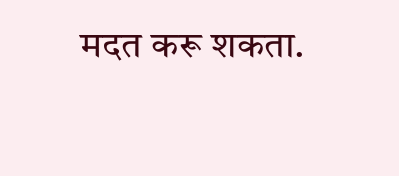मदत करू शकता.